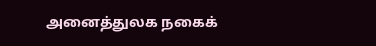அனைத்துலக நகைக்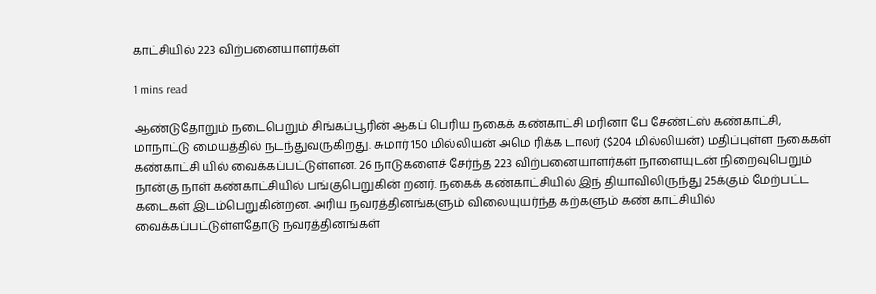காட்சியில் 223 விற்பனையாளர்கள்

1 mins read

ஆண்டுதோறும் நடைபெறும் சிங்கப்பூரின் ஆகப் பெரிய நகைக் கண்காட்சி மரினா பே சேண்ட்ஸ் கண்காட்சி, மாநாட்டு மையத்தில் நடந்துவருகிறது. சுமார் 150 மில்லியன் அமெ ரிக்க டாலர் ($204 மில்லியன்) மதிப்புள்ள நகைகள் கண்காட்சி யில் வைக்கப்பட்டுள்ளன. 26 நாடுகளைச் சேர்ந்த 223 விற்பனையாளர்கள் நாளையுடன் நிறைவுபெறும் நான்கு நாள் கண்காட்சியில் பங்குபெறுகின் றனர். நகைக் கண்காட்சியில் இந் தியாவிலிருந்து 25க்கும் மேற்பட்ட கடைகள் இடம்பெறுகின்றன. அரிய நவரத்தினங்களும் விலையுயர்ந்த கற்களும் கண் காட்சியில் வைக்கப்பட்டுள்ளதோடு நவரத்தினங்கள்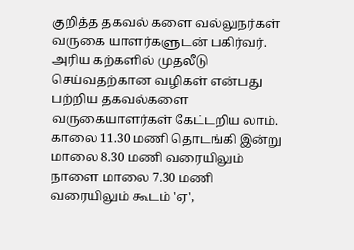குறித்த தகவல் களை வல்லுநர்கள் வருகை யாளர்களுடன் பகிர்வர். அரிய கற்களில் முதலீடு செய்வதற்கான வழிகள் என்பது பற்றிய தகவல்களை வருகையாளர்கள் கேட்டறிய லாம். காலை 11.30 மணி தொடங்கி இன்று மாலை 8.30 மணி வரையிலும் நாளை மாலை 7.30 மணி வரையிலும் கூடம் 'ஏ',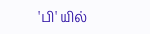'பி' யில்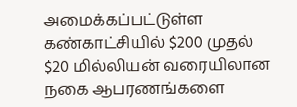அமைக்கப்பட்டுள்ள கண்காட்சியில் $200 முதல் $20 மில்லியன் வரையிலான நகை ஆபரணங்களை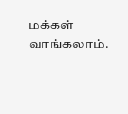மக்கள் வாங்கலாம்.